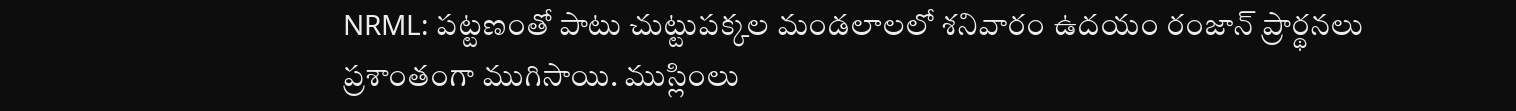NRML: పట్టణంతో పాటు చుట్టుపక్కల మండలాలలో శనివారం ఉదయం రంజాన్ ప్రార్థనలు ప్రశాంతంగా ముగిసాయి. ముస్లింలు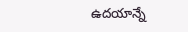ఉదయాన్నే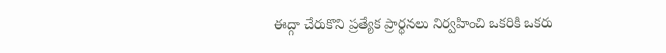ఈద్గా చేరుకొని ప్రత్యేక ప్రార్థనలు నిర్వహించి ఒకరికి ఒకరు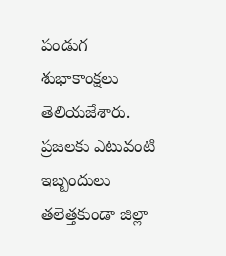పండుగ శుభాకాంక్షలు తెలియజేశారు. ప్రజలకు ఎటువంటి ఇబ్బందులు తలెత్తకుండా జిల్లా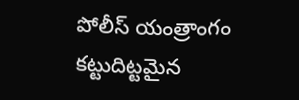పోలీస్ యంత్రాంగం కట్టుదిట్టమైన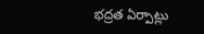భద్రత ఏర్పాట్లు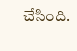చేసింది.